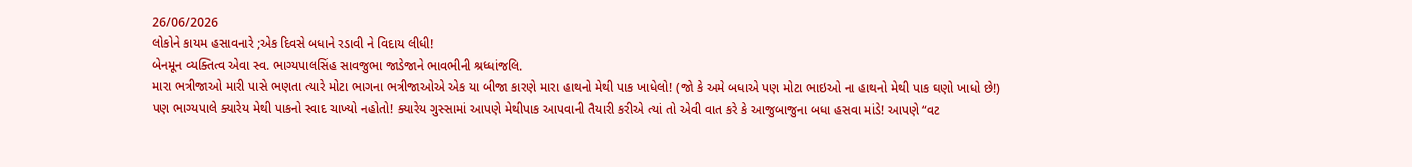26/06/2026
લોકોને કાયમ હસાવનારે ;એક દિવસે બધાને રડાવી ને વિદાય લીધી!
બેનમૂન વ્યક્તિત્વ એવા સ્વ. ભાગ્યપાલસિંહ સાવજુભા જાડેજાને ભાવભીની શ્રધ્ધાંજલિ.
મારા ભત્રીજાઓ મારી પાસે ભણતા ત્યારે મોટા ભાગના ભત્રીજાઓએ એક યા બીજા કારણે મારા હાથનો મેથી પાક ખાધેલો! (જો કે અમે બધાએ પણ મોટા ભાઇઓ ના હાથનો મેથી પાક ઘણો ખાધો છે!)
પણ ભાગ્યપાલે ક્યારેય મેથી પાકનો સ્વાદ ચાખ્યો નહોતો! ક્યારેય ગુસ્સામાં આપણે મેથીપાક આપવાની તૈયારી કરીએ ત્યાં તો એવી વાત કરે કે આજુબાજુના બધા હસવા માંડે! આપણે “વટ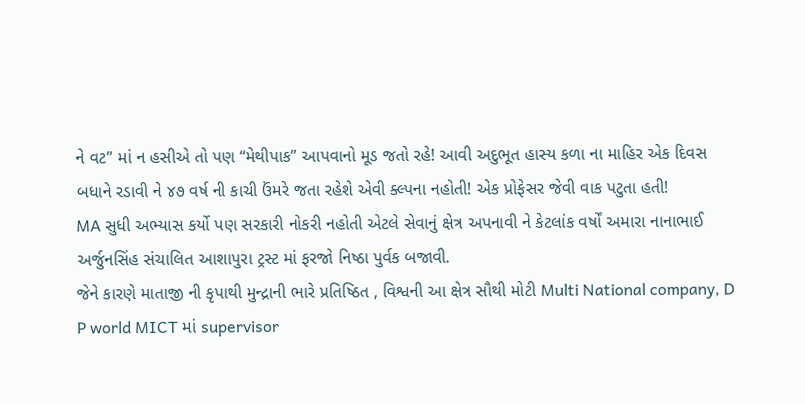ને વટ” માં ન હસીએ તો પણ “મેથીપાક” આપવાનો મૂડ જતો રહે! આવી અદુભૂત હાસ્ય કળા ના માહિર એક દિવસ બધાને રડાવી ને ૪૭ વર્ષ ની કાચી ઉંમરે જતા રહેશે એવી ક્લ્પના નહોતી! એક પ્રોફેસર જેવી વાક પટુતા હતી!
MA સુધી અભ્યાસ કર્યો પણ સરકારી નોકરી નહોતી એટલે સેવાનું ક્ષેત્ર અપનાવી ને કેટલાંક વર્ષોં અમારા નાનાભાઈ અર્જુનસિંહ સંચાલિત આશાપુરા ટ્રસ્ટ માં ફરજો નિષ્ઠા પુર્વક બજાવી.
જેને કારણે માતાજી ની કૃપાથી મુન્દ્રાની ભારે પ્રતિષ્ઠિત , વિશ્વની આ ક્ષેત્ર સૌથી મોટી Multi National company, D P world MICT માં supervisor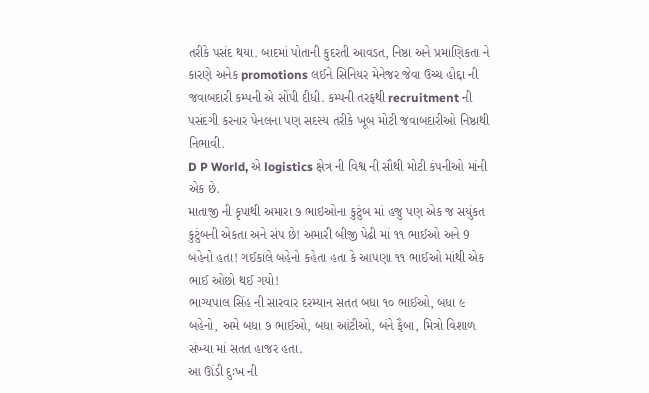તરીકે પસંદ થયા. બાદમાં પોતાની કુદરતી આવડત, નિષ્ઠા અને પ્રમાણિકતા ને કારણે અનેક promotions લઈને સિનિયર મેનેજર જેવા ઉચ્ચ હોદ્દા ની જવાબદારી કમ્પની એ સોંપી દીધી. કમ્પની તરફથી recruitment ની પસંદગી કરનાર પેનલના પણ સદસ્ય તરીકે ખૂબ મોટી જવાબદારીઓ નિષ્ઠાથી નિભાવી.
D P World, એ logistics ક્ષેત્ર ની વિશ્વ ની સૌથી મોટી કંપનીઓ માંની એક છે.
માતાજી ની કૃપાથી અમારા ૭ ભાઇઓના કુટુંબ માં હજુ પણ એક જ સયુંકત કુટુંબની એકતા અને સંપ છે! અમારી બીજી પેઢી માં ૧૧ ભાઈઓ અને 9 બહેનો હતા! ગઈકાલે બહેનો કહેતા હતા કે આપણા ૧૧ ભાઈઓ માંથી એક ભાઈ ઓછો થઈ ગયો!
ભાગ્યપાલ સિંહ ની સારવાર દરમ્યાન સતત બધા ૧૦ ભાઈઓ, બધા ૯ બહેનો, અમે બધા ૭ ભાઈઓ, બધા આંટીઓ, બંને ફૈબા, મિત્રો વિશાળ સંખ્યા માં સતત હાજર હતા.
આ ઊંડી દુઃખ ની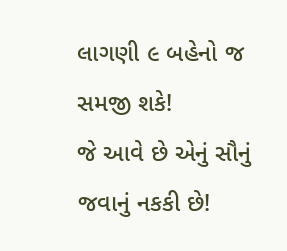લાગણી ૯ બહેનો જ સમજી શકે!
જે આવે છે એનું સૌનું જવાનું નકકી છે!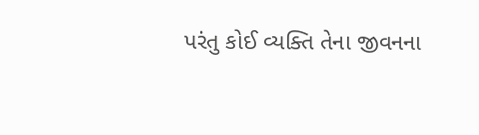પરંતુ કોઈ વ્યક્તિ તેના જીવનના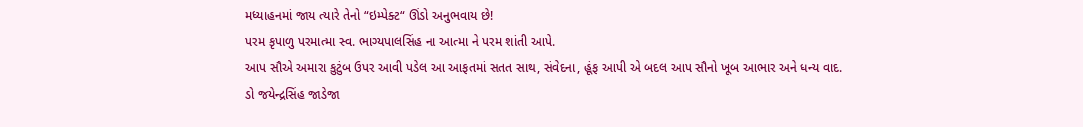મધ્યાહનમાં જાય ત્યારે તેનો “ઇમ્પેક્ટ“ ઊંડો અનુભવાય છે!
પરમ કૃપાળુ પરમાત્મા સ્વ. ભાગ્યપાલસિંહ ના આત્મા ને પરમ શાંતી આપે.
આપ સૌએ અમારા કુટુંબ ઉપર આવી પડેલ આ આફતમાં સતત સાથ, સંવેદના, હૂંફ આપી એ બદલ આપ સૌનો ખૂબ આભાર અને ધન્ય વાદ.
ડો જયેન્દ્રસિંહ જાડેજા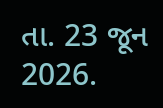તા. 23 જૂન 2026.